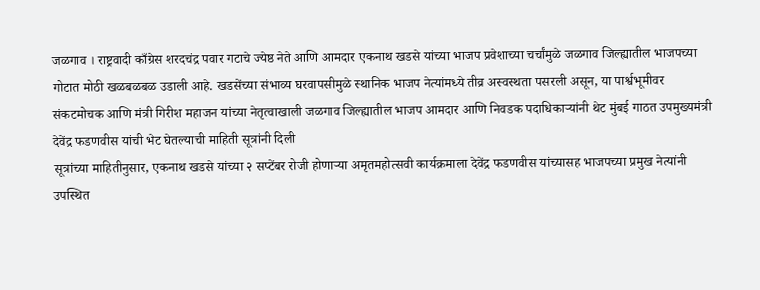जळगाव । राष्ट्रवादी काँग्रेस शरदचंद्र पवार गटाचे ज्येष्ठ नेते आणि आमदार एकनाथ खडसे यांच्या भाजप प्रवेशाच्या चर्चांमुळे जळगाव जिल्ह्यातील भाजपच्या गोटात मोठी खळबळबळ उडाली आहे. खडसेंच्या संभाव्य घरवापसीमुळे स्थानिक भाजप नेत्यांमध्ये तीव्र अस्वस्थता पसरली असून, या पार्श्वभूमीवर संकटमोचक आणि मंत्री गिरीश महाजन यांच्या नेतृत्वाखाली जळगाव जिल्ह्यातील भाजप आमदार आणि निवडक पदाधिकाऱ्यांनी थेट मुंबई गाठत उपमुख्यमंत्री देवेंद्र फडणवीस यांची भेट घेतल्याची माहिती सूत्रांनी दिली
सूत्रांच्या माहितीनुसार, एकनाथ खडसे यांच्या २ सप्टेंबर रोजी होणाऱ्या अमृतमहोत्सवी कार्यक्रमाला देवेंद्र फडणवीस यांच्यासह भाजपच्या प्रमुख नेत्यांनी उपस्थित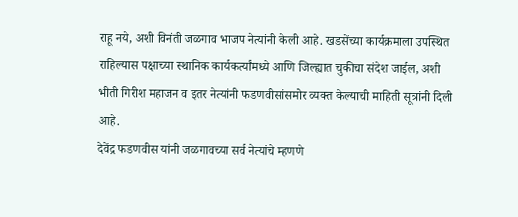राहू नये, अशी विनंती जळगाव भाजप नेत्यांनी केली आहे. खडसेंच्या कार्यक्रमाला उपस्थित राहिल्यास पक्षाच्या स्थानिक कार्यकर्त्यांमध्ये आणि जिल्ह्यात चुकीचा संदेश जाईल, अशी भीती गिरीश महाजन व इतर नेत्यांनी फडणवीसांसमोर व्यक्त केल्याची माहिती सूत्रांनी दिली आहे.
देवेंद्र फडणवीस यांनी जळगावच्या सर्व नेत्यांचे म्हणणे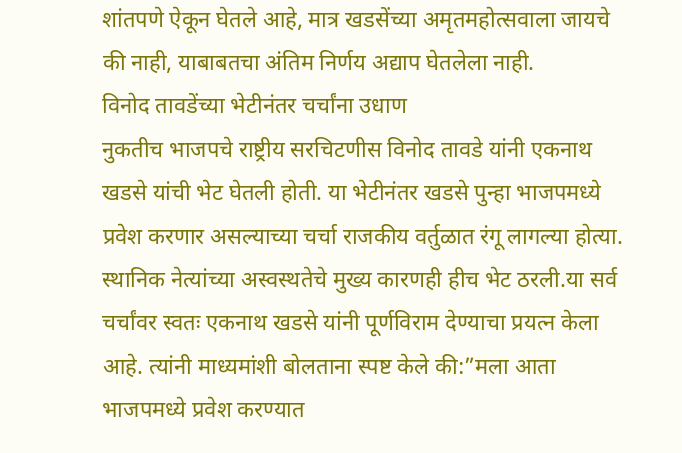शांतपणे ऐकून घेतले आहे, मात्र खडसेंच्या अमृतमहोत्सवाला जायचे की नाही, याबाबतचा अंतिम निर्णय अद्याप घेतलेला नाही.
विनोद तावडेंच्या भेटीनंतर चर्चांना उधाण
नुकतीच भाजपचे राष्ट्रीय सरचिटणीस विनोद तावडे यांनी एकनाथ खडसे यांची भेट घेतली होती. या भेटीनंतर खडसे पुन्हा भाजपमध्ये प्रवेश करणार असल्याच्या चर्चा राजकीय वर्तुळात रंगू लागल्या होत्या. स्थानिक नेत्यांच्या अस्वस्थतेचे मुख्य कारणही हीच भेट ठरली.या सर्व चर्चांवर स्वतः एकनाथ खडसे यांनी पूर्णविराम देण्याचा प्रयत्न केला आहे. त्यांनी माध्यमांशी बोलताना स्पष्ट केले की:”मला आता भाजपमध्ये प्रवेश करण्यात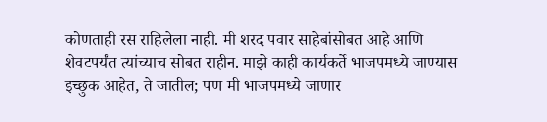कोणताही रस राहिलेला नाही. मी शरद पवार साहेबांसोबत आहे आणि शेवटपर्यंत त्यांच्याच सोबत राहीन. माझे काही कार्यकर्ते भाजपमध्ये जाण्यास इच्छुक आहेत, ते जातील; पण मी भाजपमध्ये जाणार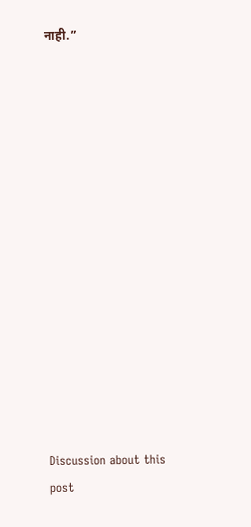नाही.”















Discussion about this post